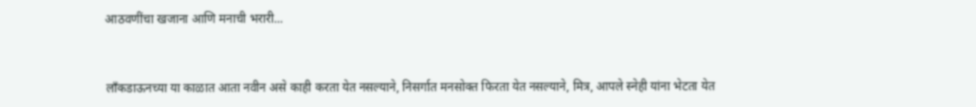आठवणींचा खजाना आणि मनाची भरारी...


लाँकडाऊनच्या या काळात आता नवीन असे काही करता येत नसल्याने, निसर्गात मनसोक्त फिरता येत नसल्याने, मित्र, आपले स्नेही यांना भेटता येत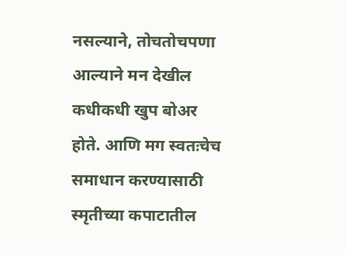नसल्याने, तोचतोचपणा आल्याने मन देखील कधीकधी खुप बोअर होते. आणि मग स्वतःचेच समाधान करण्यासाठी स्मृतीच्या कपाटातील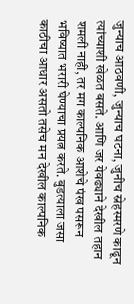जुन्याच आठवणी, जुन्याच घटना, जुनीच स्नेहस्मरणे काढून त्यांच्याशी खेळत बसते. आणि जर येवढ्याने देखील तहान शमली नाही, तर मग काल्पनिक आशेचे पंख पसरून भविष्यात भरारी घेण्याचा प्रयत्न करते. बुडत्याला जसा काठीचा आधार असतो तसेच मन देखील काल्पनिक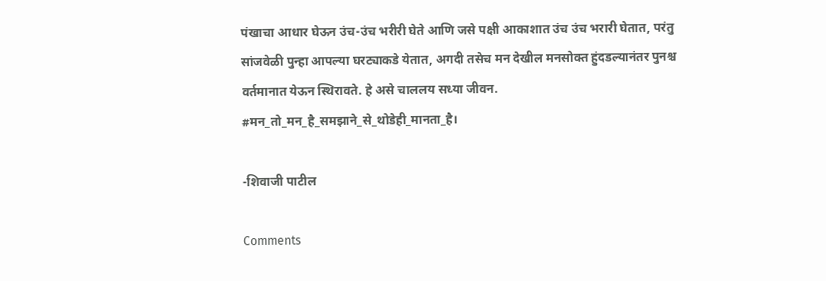पंखाचा आधार घेऊन उंच-उंच भरीरी घेते आणि जसे पक्षी आकाशात उंच उंच भरारी घेतात, परंतु सांजवेळी पुन्हा आपल्या घरट्याकडे येतात, अगदी तसेच मन देखील मनसोक्त हुंदडल्यानंतर पुनश्च वर्तमानात येऊन स्थिरावते. हे असे चाललय सध्या जीवन.
#मन_तो_मन_है_समझाने_से_थोडेही_मानता_है।

-शिवाजी पाटील

Comments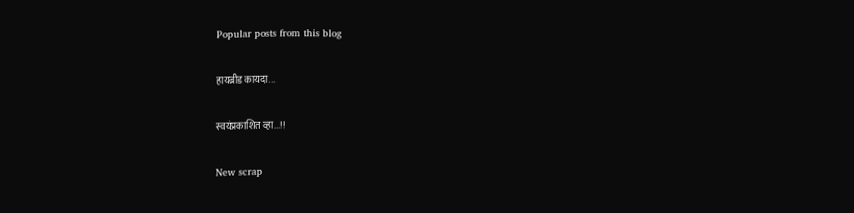Popular posts from this blog

हायब्रीड कायदा...

स्वयंप्रकाशित व्हा...!!

New scrap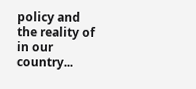policy and the reality of in our country...